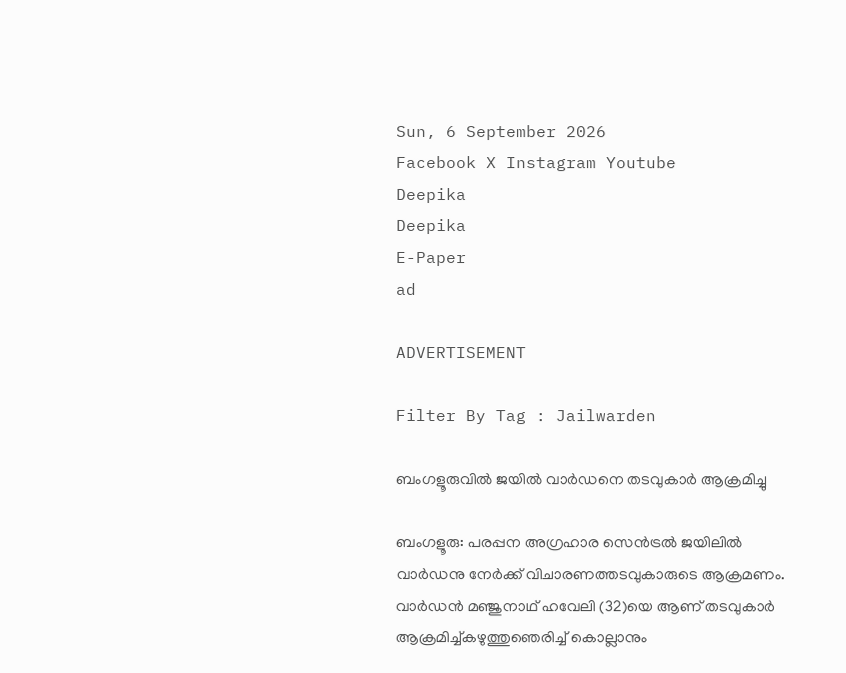Sun, 6 September 2026
Facebook X Instagram Youtube
Deepika
Deepika
E-Paper
ad

ADVERTISEMENT

Filter By Tag : Jailwarden

ബംഗളൂരുവിൽ ജയിൽ വാർഡനെ തടവുകാർ ആക്രമിച്ചു

ബംഗളൂരു: പരപ്പന അഗ്രഹാര സെൻട്രൽ ജയിലിൽ വാർഡനു നേർക്ക് വിചാരണത്തടവുകാരുടെ ആക്രമണം. വാർഡൻ മഞ്ജുനാഥ് ഹവേലി (32)യെ ആണ് തടവുകാർ ആക്രമിച്ച്കഴുത്തുഞെരിച്ച് കൊല്ലാനും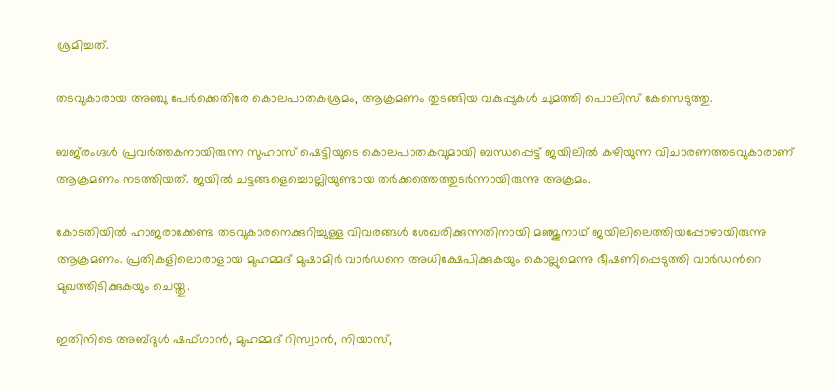ശ്രമിച്ചത്.

തടവുകാരായ അഞ്ചു പേർക്കെതിരേ കൊലപാതകശ്രമം, ആക്രമണം തുടങ്ങിയ വകുപ്പുകൾ ചുമത്തി പൊലിസ് കേസെടുത്തു.

ബജ്‌രംഗ്ദൾ പ്രവർത്തകനായിരുന്ന സുഹാസ് ഷെട്ടിയുടെ കൊലപാതകവുമായി ബന്ധപ്പെട്ട് ജയിലിൽ കഴിയുന്ന വിചാരണത്തടവുകാരാണ് ആക്രമണം നടത്തിയത്. ജയിൽ ചട്ടങ്ങളെച്ചൊല്ലിയുണ്ടായ തർക്കത്തെത്തുടർന്നായിരുന്നു അക്രമം.

കോടതിയിൽ ഹാജരാക്കേണ്ട തടവുകാരനെക്കുറിച്ചുള്ള വിവരങ്ങൾ ശേഖരിക്കുന്നതിനായി മഞ്ജുനാഥ് ജയിലിലെത്തിയപ്പോഴായിരുന്നു ആക്രമണം. പ്രതികളിലൊരാളായ മുഹമ്മദ് മുഷാമിർ വാർഡനെ അധിക്ഷേപിക്കുകയും കൊല്ലുമെന്നു ഭീഷണിപ്പെടുത്തി വാർഡന്‍റെ മുഖത്തിടിക്കുകയും ചെയ്തു.

ഇതിനിടെ അബ്ദുൾ ഷഫ്ഗാൻ, മുഹമ്മദ് റിസ്വാൻ, നിയാസ്,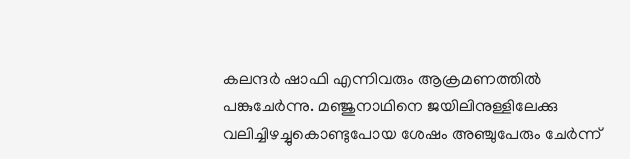കലന്ദർ ഷാഫി എന്നിവരും ആക്രമണത്തിൽ പങ്കുചേർന്നു. മഞ്ജുനാഥിനെ ജയിലിനുള്ളിലേക്കു വലിച്ചിഴച്ചുകൊണ്ടുപോയ ശേഷം അഞ്ചുപേരും ചേർന്ന്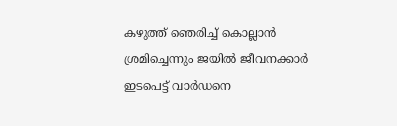കഴുത്ത് ഞെരിച്ച് കൊല്ലാൻ ശ്രമിച്ചെന്നും ജയിൽ ജീവനക്കാർ ഇടപെട്ട് വാർഡനെ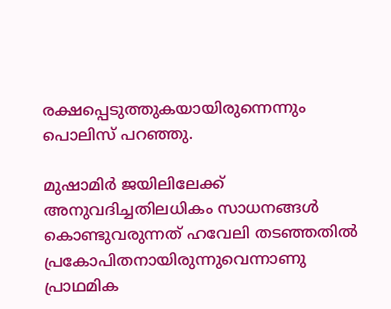രക്ഷപ്പെടുത്തുകയായിരുന്നെന്നും പൊലിസ് പറഞ്ഞു.

മുഷാമിർ ജയിലിലേക്ക് അനുവദിച്ചതിലധികം സാധനങ്ങൾ കൊണ്ടുവരുന്നത് ഹവേലി തടഞ്ഞതിൽ പ്രകോപിതനായിരുന്നുവെന്നാണു പ്രാഥമിക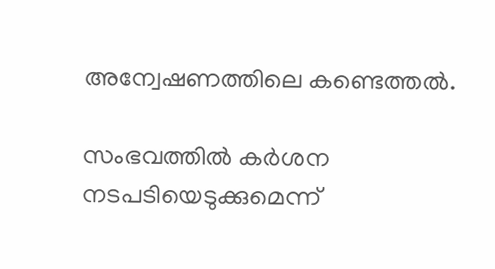അന്വേഷണത്തിലെ കണ്ടെത്തൽ.

സംഭവത്തിൽ കർശന നടപടിയെടുക്കുമെന്ന്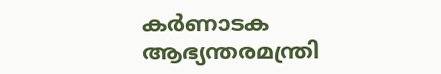കർണാടക ആഭ്യന്തരമന്ത്രി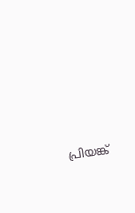പ്രിയങ്ക്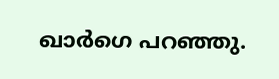ഖാർഗെ പറഞ്ഞു.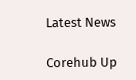Latest News

Corehub Up